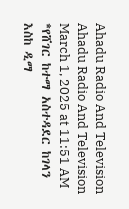Ahadu Radio And Television
Ahadu Radio And Television
March 1, 2025 at 11:51 AM
*የሸገር ከተማ አስተዳደር ከገላን እስከ ዲማ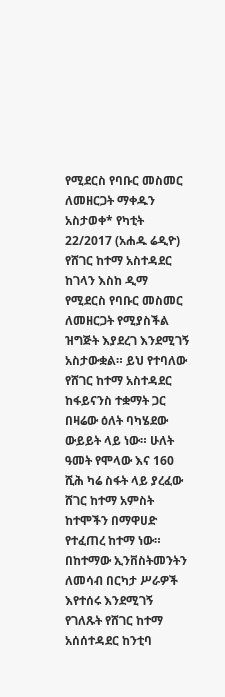የሚደርስ የባቡር መስመር ለመዘርጋት ማቀዱን አስታወቀ* የካቲት 22/2017 (አሐዱ ሬዲዮ) የሸገር ከተማ አስተዳደር ከገላን እስከ ዲማ የሚደርስ የባቡር መስመር ለመዘርጋት የሚያስችል ዝግጅት እያደረገ እንደሚገኝ አስታውቋል። ይህ የተባለው የሸገር ከተማ አስተዳደር ከፋይናንስ ተቋማት ጋር በዛሬው ዕለት ባካሄደው ውይይት ላይ ነው። ሁለት ዓመት የሞላው እና 160 ሺሕ ካሬ ስፋት ላይ ያረፈው ሸገር ከተማ አምስት ከተሞችን በማዋሀድ የተፈጠረ ከተማ ነው። በከተማው ኢንቨስትመንትን ለመሳብ በርካታ ሥራዎች እየተሰሩ እንደሚገኝ የገለጹት የሸገር ከተማ አሰሰተዳደር ከንቲባ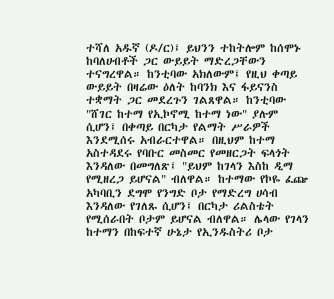ተሻለ አዱኛ (ዶ/ር)፤ ይህንን ተከትሎም ከሰሞኑ ከባለሀብቶች ጋር ውይይት ማድረጋቸውን ተናግረዋል። ከንቲባው አክለውም፤ የዚህ ቀጣይ ውይይት በዛሬው ዕለት ከባንክ እና ፋይናንስ ተቋማት ጋር መደረጉን ገልጸዋል። ከንቲባው "ሸገር ከተማ የኢኮኖሚ ከተማ ነው" ያሉም ሲሆን፤ በቀጣይ በርካታ የልማት ሥራዎች እንደሚሰሩ አብራርተዋል። በዚህም ከተማ አስተዳደሩ የባቡር መስመር የመዘርጋት ፍላጎት እንዳለው በመግለጽ፤ "ይህም ከገላን እስከ ዲማ የሚዘረጋ ይሆናል" ብለዋል። ከተማው የኮዬ ፈጬ አካባቢን ደግሞ የንግድ ቦታ የማድረግ ሀሳብ እንዳለው የገለጹ ሲሆን፤ በርካታ ሪልስቴት የሚሰራበት ቦታም ይሆናል ብለዋል። ሌላው የገላን ከተማን በከፍተኛ ሁኔታ የኢንዱስትሪ ቦታ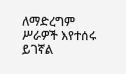ለማድረግም ሥራዎች እየተሰሩ ይገኛል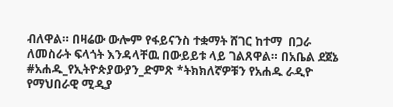ብለዋል። በዛሬው ውሎም የፋይናንስ ተቋማት ሸገር ከተማ  በጋራ ለመስራት ፍላጎት እንዳላቸዉ በውይይቱ ላይ ገልጸዋል። በአቤል ደጀኔ #አሐዱ_የኢትዮጵያውያን_ድምጽ *ትክክለኛዎቹን የአሐዱ ራዲዮ የማህበራዊ ሚዲያ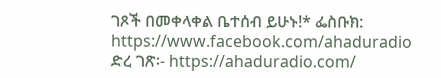ገጾች በመቀላቀል ቤተሰብ ይሁኑ!* ፌስቡክ: https://www.facebook.com/ahaduradio ድረ ገጽ፡- https://ahaduradio.com/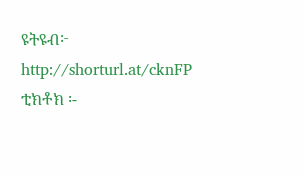ዩትዩብ፦ http://shorturl.at/cknFP ቲክቶክ ፡-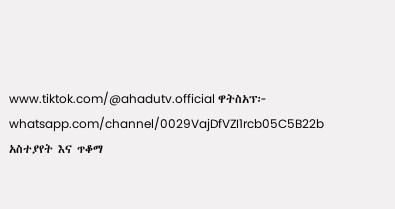www.tiktok.com/@ahadutv.official ዋትስአፕ፦ whatsapp.com/channel/0029VajDfVZI1rcb05C5B22b አስተያየት እና ጥቆማ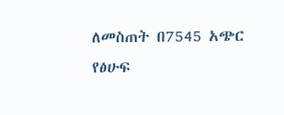ለመስጠት በ7545 አጭር የፅሁፍ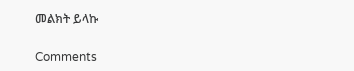መልክት ይላኩ

Comments